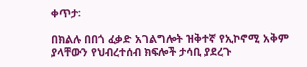ቀጥታ፡

በክልሉ በበጎ ፈቃድ አገልግሎት ዝቅተኛ የኢኮኖሚ አቅም ያላቸውን የህብረተሰብ ክፍሎች ታሳቢ ያደረጉ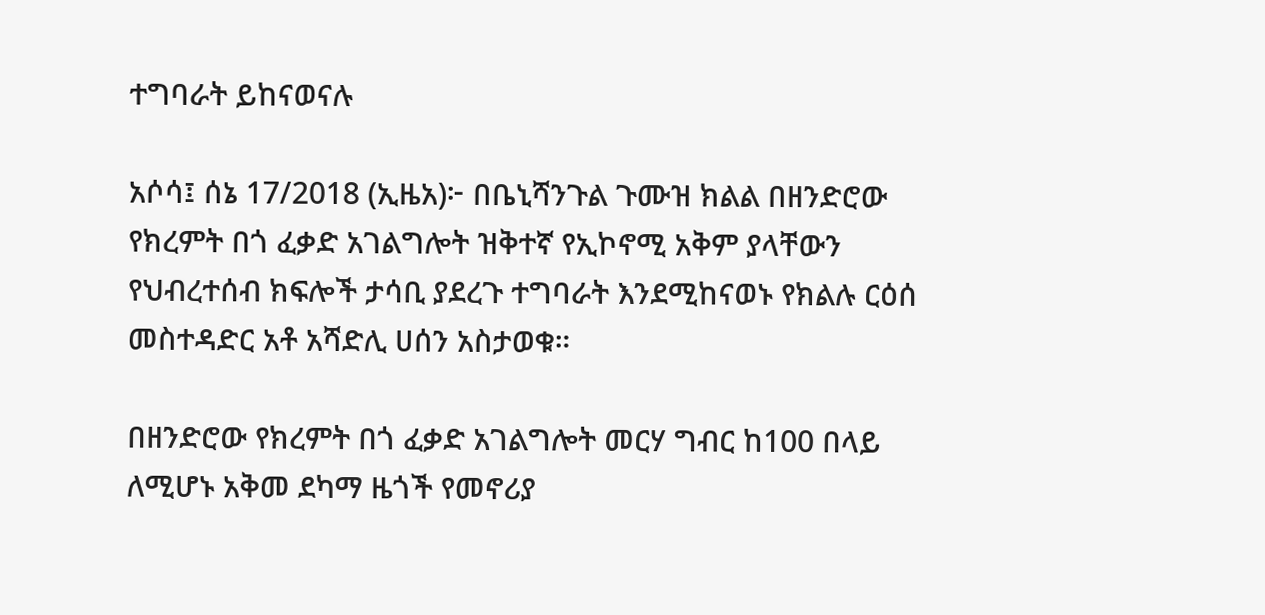ተግባራት ይከናወናሉ

አሶሳ፤ ሰኔ 17/2018 (ኢዜአ)፦ በቤኒሻንጉል ጉሙዝ ክልል በዘንድሮው የክረምት በጎ ፈቃድ አገልግሎት ዝቅተኛ የኢኮኖሚ አቅም ያላቸውን የህብረተሰብ ክፍሎች ታሳቢ ያደረጉ ተግባራት እንደሚከናወኑ የክልሉ ርዕሰ መስተዳድር አቶ አሻድሊ ሀሰን አስታወቁ።

በዘንድሮው የክረምት በጎ ፈቃድ አገልግሎት መርሃ ግብር ከ100 በላይ ለሚሆኑ አቅመ ደካማ ዜጎች የመኖሪያ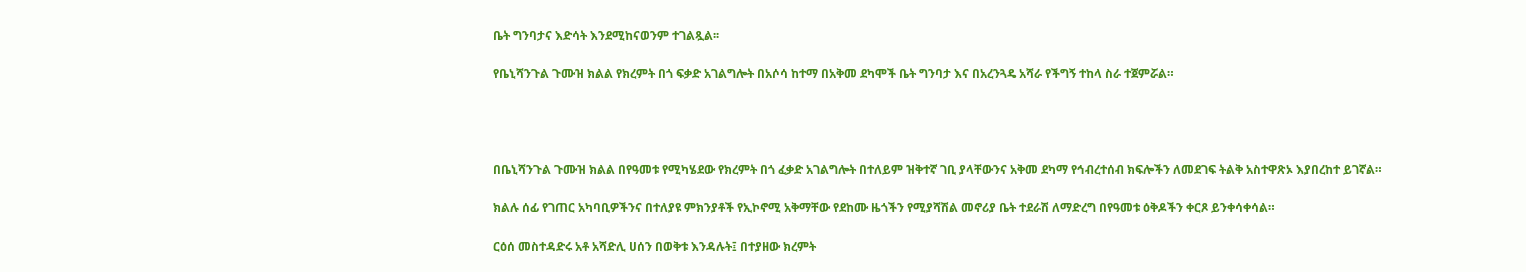ቤት ግንባታና እድሳት እንደሚከናወንም ተገልጿል፡፡

የቤኒሻንጉል ጉሙዝ ክልል የክረምት በጎ ፍቃድ አገልግሎት በአሶሳ ከተማ በአቅመ ደካሞች ቤት ግንባታ እና በአረንጓዴ አሻራ የችግኝ ተከላ ስራ ተጀምሯል።




በቤኒሻንጉል ጉሙዝ ክልል በየዓመቱ የሚካሄደው የክረምት በጎ ፈቃድ አገልግሎት በተለይም ዝቅተኛ ገቢ ያላቸውንና አቅመ ደካማ የኅብረተሰብ ክፍሎችን ለመደገፍ ትልቅ አስተዋጽኦ እያበረከተ ይገኛል።

ክልሉ ሰፊ የገጠር አካባቢዎችንና በተለያዩ ምክንያቶች የኢኮኖሚ አቅማቸው የደከሙ ዜጎችን የሚያሻሽል መኖሪያ ቤት ተደራሽ ለማድረግ በየዓመቱ ዕቅዶችን ቀርጾ ይንቀሳቀሳል።

ርዕሰ መስተዳድሩ አቶ አሻድሊ ሀሰን በወቅቱ እንዳሉት፤ በተያዘው ክረምት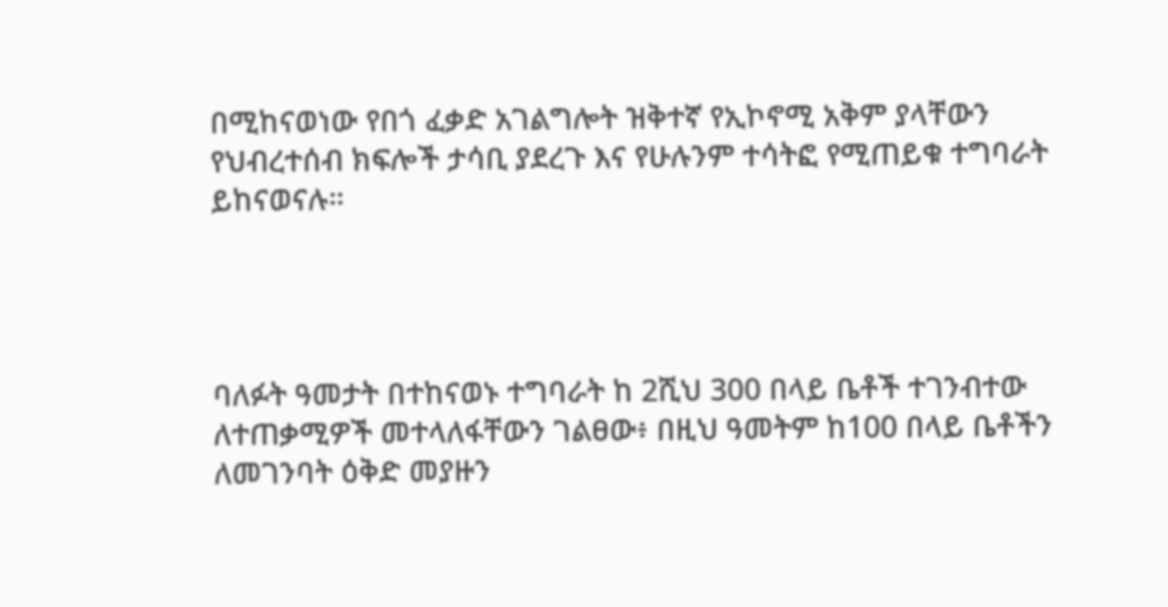በሚከናወነው የበጎ ፈቃድ አገልግሎት ዝቅተኛ የኢኮኖሚ አቅም ያላቸውን የህብረተሰብ ክፍሎች ታሳቢ ያደረጉ እና የሁሉንም ተሳትፎ የሚጠይቁ ተግባራት ይከናወናሉ።




ባለፉት ዓመታት በተከናወኑ ተግባራት ከ 2ሺህ 300 በላይ ቤቶች ተገንብተው ለተጠቃሚዎች መተላለፋቸውን ገልፀው፥ በዚህ ዓመትም ከ100 በላይ ቤቶችን ለመገንባት ዕቅድ መያዙን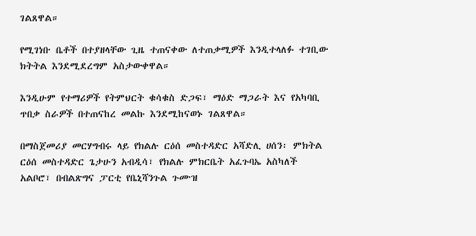ገልጸዋል።

የሚገነቡ ቤቶች በተያዘላቸው ጊዜ ተጠናቀው ለተጠቃሚዎች እንዲተላለፉ ተገቢው ክትትል እንደሚደረግም አስታውቀዋል።

እንዲሁም የተማሪዎች የትምህርት ቁሳቁስ ድጋፍ፣ ማዕድ ማጋራት እና የአካባቢ ጥበቃ ስራዎች በተጠናከረ መልኩ እንደሚከናወኑ ገልጸዋል።

በማስጀመሪያ መርሃግብሩ ላይ የክልሉ ርዕሰ መስተዳድር አሻድሊ ሀሰን፡ ምክትል ርዕሰ መስተዳድር ጌታሁን አብዲሳ፣ የክልሉ ምክርቤት አፈጉባኤ አስካለች አልቦሮ፣ በብልጽግና ፓርቲ የቤኒሻንጉል ጉሙዝ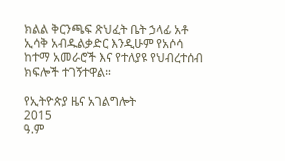ክልል ቅርንጫፍ ጽህፈት ቤት ኃላፊ አቶ ኢሳቅ አብዱልቃድር እንዲሁም የአሶሳ ከተማ አመራሮች እና የተለያዩ የህብረተሰብ ክፍሎች ተገኝተዋል።

የኢትዮጵያ ዜና አገልግሎት
2015
ዓ.ም